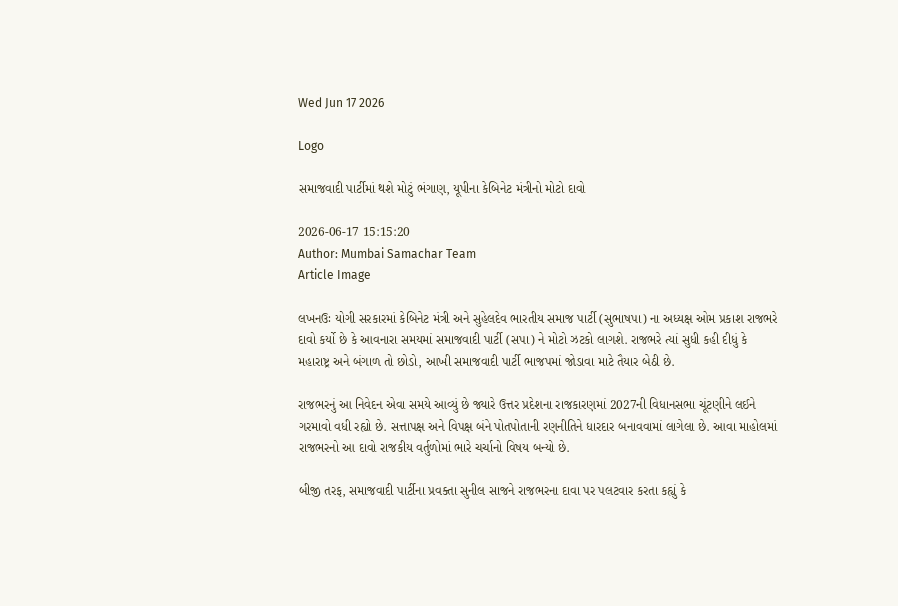Wed Jun 17 2026

Logo

સમાજવાદી પાર્ટીમાં થશે મોટું ભંગાણ, યૂપીના કેબિનેટ મંત્રીનો મોટો દાવો

2026-06-17 15:15:20
Author: Mumbai Samachar Team
Article Image

લખનઉઃ યોગી સરકારમાં કેબિનેટ મંત્રી અને સુહેલદેવ ભારતીય સમાજ પાર્ટી (સુભાષપા) ના અધ્યક્ષ ઓમ પ્રકાશ રાજભરે દાવો કર્યો છે કે આવનારા સમયમાં સમાજવાદી પાર્ટી (સપા) ને મોટો ઝટકો લાગશે. રાજભરે ત્યાં સુધી કહી દીધું કે મહારાષ્ટ્ર અને બંગાળ તો છોડો, આખી સમાજવાદી પાર્ટી ભાજપમાં જોડાવા માટે તૈયાર બેઠી છે.

રાજભરનું આ નિવેદન એવા સમયે આવ્યું છે જ્યારે ઉત્તર પ્રદેશના રાજકારણમાં 2027ની વિધાનસભા ચૂંટણીને લઈને ગરમાવો વધી રહ્યો છે. સત્તાપક્ષ અને વિપક્ષ બંને પોતપોતાની રણનીતિને ધારદાર બનાવવામાં લાગેલા છે. આવા માહોલમાં રાજભરનો આ દાવો રાજકીય વર્તુળોમાં ભારે ચર્ચાનો વિષય બન્યો છે.

બીજી તરફ, સમાજવાદી પાર્ટીના પ્રવક્તા સુનીલ સાજને રાજભરના દાવા પર પલટવાર કરતા કહ્યું કે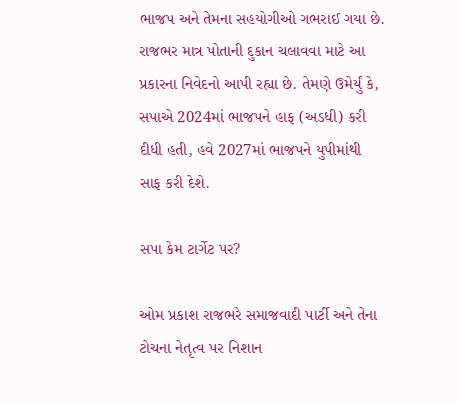ભાજપ અને તેમના સહયોગીઓ ગભરાઈ ગયા છે. રાજભર માત્ર પોતાની દુકાન ચલાવવા માટે આ પ્રકારના નિવેદનો આપી રહ્યા છે. તેમણે ઉમેર્યું કે, સપાએ 2024માં ભાજપને હાફ (અડધી) કરી દીધી હતી, હવે 2027માં ભાજપને યુપીમાંથી સાફ કરી દેશે.

સપા કેમ ટાર્ગેટ પર?

ઓમ પ્રકાશ રાજભરે સમાજવાદી પાર્ટી અને તેના ટોચના નેતૃત્વ પર નિશાન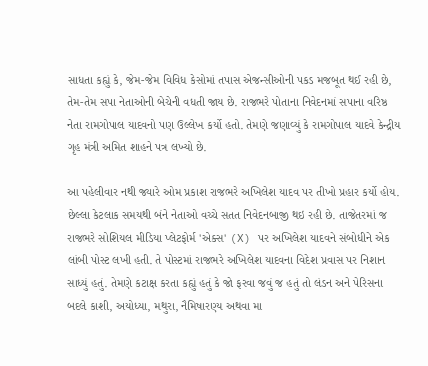સાધતા કહ્યું કે, જેમ-જેમ વિવિધ કેસોમાં તપાસ એજન્સીઓની પકડ મજબૂત થઈ રહી છે, તેમ-તેમ સપા નેતાઓની બેચેની વધતી જાય છે. રાજભરે પોતાના નિવેદનમાં સપાના વરિષ્ઠ નેતા રામગોપાલ યાદવનો પણ ઉલ્લેખ કર્યો હતો. તેમણે જણાવ્યું કે રામગોપાલ યાદવે કેન્દ્રીય ગૃહ મંત્રી અમિત શાહને પત્ર લખ્યો છે.

આ પહેલીવાર નથી જ્યારે ઓમ પ્રકાશ રાજભરે અખિલેશ યાદવ પર તીખો પ્રહાર કર્યો હોય. છેલ્લા કેટલાક સમયથી બંને નેતાઓ વચ્ચે સતત નિવેદનબાજી થઇ રહી છે. તાજેતરમાં જ રાજભરે સોશિયલ મીડિયા પ્લેટફોર્મ 'એક્સ' (X) પર અખિલેશ યાદવને સંબોધીને એક લાંબી પોસ્ટ લખી હતી. તે પોસ્ટમાં રાજભરે અખિલેશ યાદવના વિદેશ પ્રવાસ પર નિશાન સાધ્યું હતું. તેમણે કટાક્ષ કરતા કહ્યું હતું કે જો ફરવા જવું જ હતું તો લંડન અને પેરિસના બદલે કાશી, અયોધ્યા, મથુરા, નૈમિષારણ્ય અથવા મા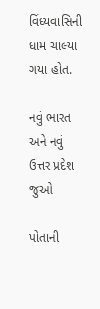વિંધ્યવાસિની ધામ ચાલ્યા ગયા હોત.

નવું ભારત અને નવું ઉત્તર પ્રદેશ જુઓ

પોતાની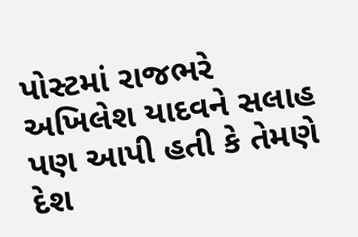પોસ્ટમાં રાજભરે અખિલેશ યાદવને સલાહ પણ આપી હતી કે તેમણે દેશ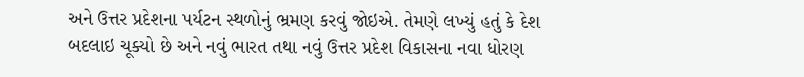અને ઉત્તર પ્રદેશના પર્યટન સ્થળોનું ભ્રમણ કરવું જોઇએ. તેમણે લખ્યું હતું કે દેશ બદલાઇ ચૂક્યો છે અને નવું ભારત તથા નવું ઉત્તર પ્રદેશ વિકાસના નવા ધોરણ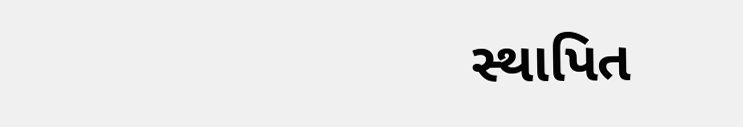સ્થાપિત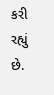કરી રહ્યું છે.